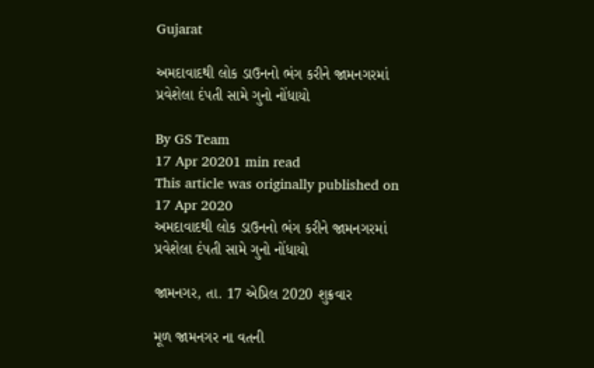Gujarat

અમદાવાદથી લોક ડાઉનનો ભંગ કરીને જામનગરમાં પ્રવેશેલા દંપતી સામે ગુનો નોંધાયો

By GS Team
17 Apr 20201 min read
This article was originally published on 17 Apr 2020
અમદાવાદથી લોક ડાઉનનો ભંગ કરીને જામનગરમાં પ્રવેશેલા દંપતી સામે ગુનો નોંધાયો

જામનગર, તા. 17 એપ્રિલ 2020 શુક્રવાર

મૂળ જામનગર ના વતની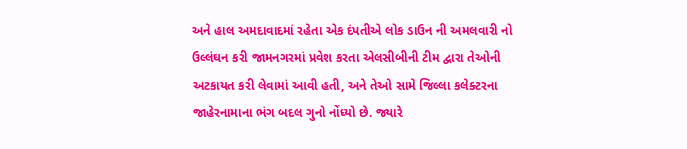અને હાલ અમદાવાદમાં રહેતા એક દંપતીએ લોક ડાઉન ની અમલવારી નો ઉલ્લંઘન કરી જામનગરમાં પ્રવેશ કરતા એલસીબીની ટીમ દ્વારા તેઓની અટકાયત કરી લેવામાં આવી હતી, અને તેઓ સામે જિલ્લા કલેક્ટરના જાહેરનામાના ભંગ બદલ ગુનો નોંધ્યો છે. જ્યારે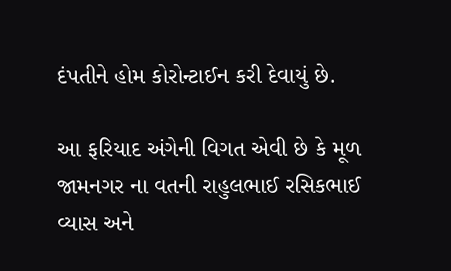દંપતીને હોમ કોરોન્ટાઈન કરી દેવાયું છે.

આ ફરિયાદ અંગેની વિગત એવી છે કે મૂળ જામનગર ના વતની રાહુલભાઈ રસિકભાઈ વ્યાસ અને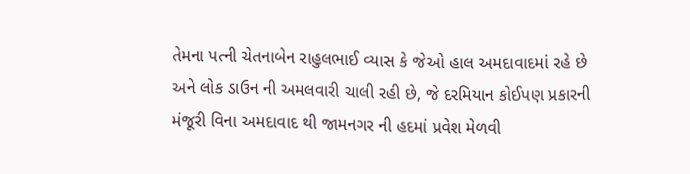તેમના પત્ની ચેતનાબેન રાહુલભાઈ વ્યાસ કે જેઓ હાલ અમદાવાદમાં રહે છે અને લોક ડાઉન ની અમલવારી ચાલી રહી છે, જે દરમિયાન કોઈપણ પ્રકારની મંજૂરી વિના અમદાવાદ થી જામનગર ની હદમાં પ્રવેશ મેળવી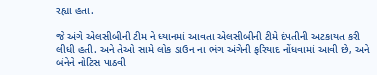રહ્યા હતા.

જે અંગે એલસીબીની ટીમ ને ધ્યાનમાં આવતા એલસીબીની ટીમે દંપતીની અટકાયત કરી લીધી હતી. અને તેઓ સામે લોક ડાઉન ના ભંગ અંગેની ફરિયાદ નોંધવામાં આવી છે, અને બંનેને નોટિસ પાઠવી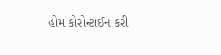હોમ કોરોન્ટાઈન કરી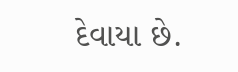દેવાયા છે.